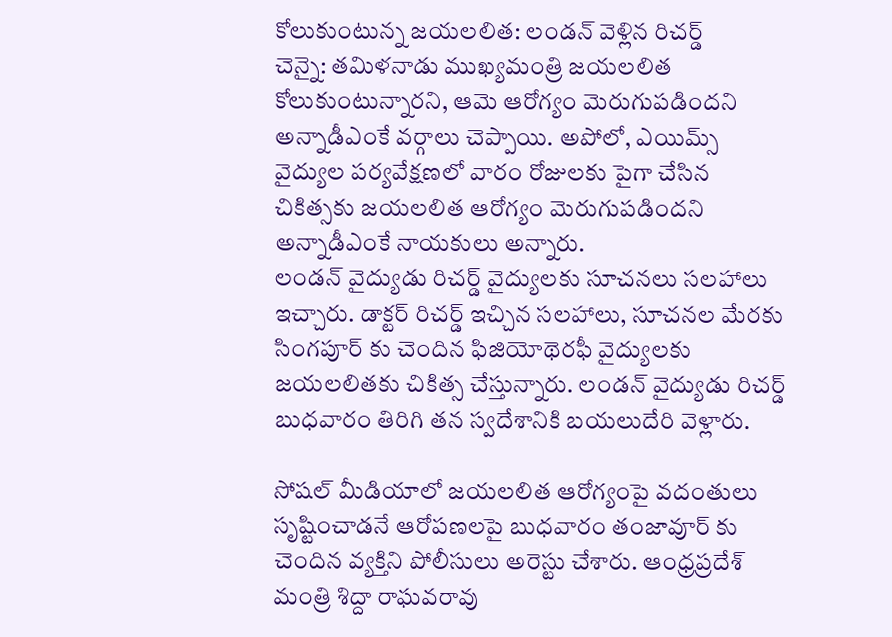కోలుకుంటున్న జయలలిత: లండన్ వెళ్లిన రిచర్డ్
చెన్నై: తమిళనాడు ముఖ్యమంత్రి జయలలిత కోలుకుంటున్నారని, ఆమె ఆరోగ్యం మెరుగుపడిందని అన్నాడీఎంకే వర్గాలు చెప్పాయి. అపోలో, ఎయిమ్స్ వైద్యుల పర్యవేక్షణలో వారం రోజులకు పైగా చేసిన చికిత్సకు జయలలిత ఆరోగ్యం మెరుగుపడిందని అన్నాడీఎంకే నాయకులు అన్నారు.
లండన్ వైద్యుడు రిచర్డ్ వైద్యులకు సూచనలు సలహాలు ఇచ్చారు. డాక్టర్ రిచర్డ్ ఇచ్చిన సలహాలు, సూచనల మేరకు సింగపూర్ కు చెందిన ఫిజియోథెరఫీ వైద్యులకు జయలలితకు చికిత్స చేస్తున్నారు. లండన్ వైద్యుడు రిచర్డ్ బుధవారం తిరిగి తన స్వదేశానికి బయలుదేరి వెళ్లారు.

సోషల్ మీడియాలో జయలలిత ఆరోగ్యంపై వదంతులు సృష్టించాడనే ఆరోపణలపై బుధవారం తంజావూర్ కు చెందిన వ్యక్తిని పోలీసులు అరెస్టు చేశారు. ఆంధ్రప్రదేశ్ మంత్రి శిద్దా రాఘవరావు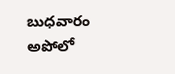బుధవారం అపోలో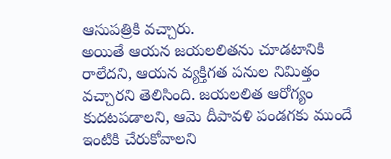ఆసుపత్రికి వచ్చారు.
అయితే ఆయన జయలలితను చూడటానికి రాలేదని, ఆయన వ్యక్తిగత పనుల నిమిత్తం వచ్చారని తెలిసింది. జయలలిత ఆరోగ్యం కుదటపడాలని, ఆమె దీపావళి పండగకు ముందే ఇంటికి చేరుకోవాలని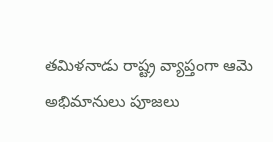తమిళనాడు రాష్ట్ర వ్యాప్తంగా ఆమె అభిమానులు పూజలు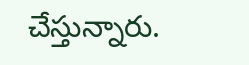చేస్తున్నారు.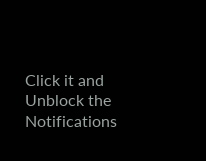Click it and Unblock the Notifications